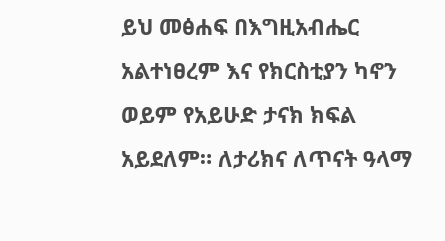ይህ መፅሐፍ በእግዚአብሔር አልተነፀረም እና የክርስቲያን ካኖን ወይም የአይሁድ ታናክ ክፍል አይደለም። ለታሪክና ለጥናት ዓላማ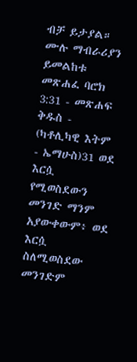ብቻ ይታያል። ሙሉ ማብራሪያን ይመልከቱ መጽሐፈ ባሮክ 3:31 - መጽሐፍ ቅዱስ - (ካቶሊካዊ እትም - ኤማሁስ)31 ወደ እርሷ የሚወስደውን መንገድ ማንም አያውቀውም፥ ወደ እርሷ ስለሚወስደው መንገድም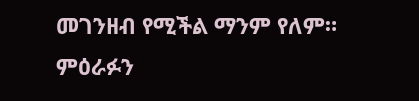መገንዘብ የሚችል ማንም የለም። ምዕራፉን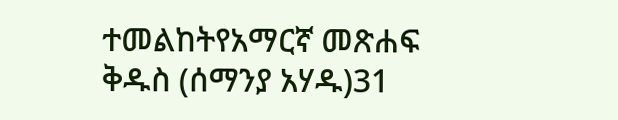ተመልከትየአማርኛ መጽሐፍ ቅዱስ (ሰማንያ አሃዱ)31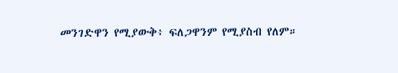መንገድዋን የሚያውቅ፥ ፍለጋዋንም የሚያስብ የለም።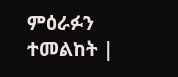ምዕራፉን ተመልከት |